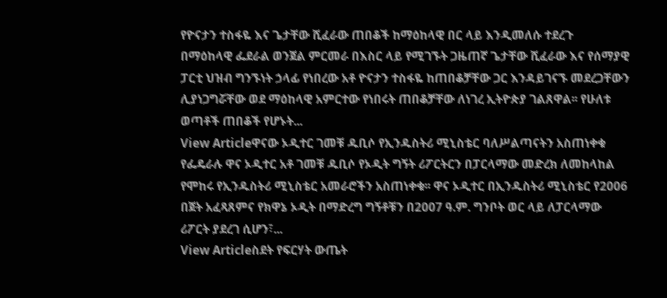የዮናታን ተስፋዬ እና ጌታቸው ሺፈራው ጠበቆች ከማዕከላዊ በር ላይ እንዲመለሱ ተደረጉ
በማዕከላዊ ፌደራል ወንጀል ምርመራ በእስር ላይ የሚገኙት ጋዜጠኛ ጌታቸው ሺፈራው እና የሰማያዊ ፓርቲ ህዝብ ግንኙነት ኃላፊ የነበረው አቶ ዮናታን ተስፋዬ ከጠበቆቻቸው ጋር እንዳይገናኙ መደረጋቸውን ሊያነጋግሯቸው ወደ ማዕከላዊ አምርተው የነበሩት ጠበቆቻቸው ለነገረ ኢትዮጵያ ገልጸዋል፡፡ የሁለቱ ወጣቶች ጠበቆች የሆኑት...
View Articleዋናው ኦዲተር ገመቹ ዱቢሶ የኢንዱስትሪ ሚኒስቴር ባለሥልጣናትን አስጠነቀቁ
የፌዴራሉ ዋና ኦዲተር አቶ ገመቹ ዱቢሶ የኦዲት ግኝት ሪፖርትርን በፓርላማው መድረክ ለመከላከል የሞከሩ የኢንዱስትሪ ሚኒስቴር አመራሮችን አስጠነቀቁ፡፡ ዋና ኦዲተር በኢንዱስትሪ ሚኒስቴር የ2006 በጀት አፈጻጸምና የክዋኔ ኦዲት በማድረግ ግኝቶቹን በ2007 ዓ.ም. ግንቦት ወር ላይ ለፓርላማው ሪፖርት ያደረገ ሲሆን፣...
View Articleስደት የፍርሃት ውጤት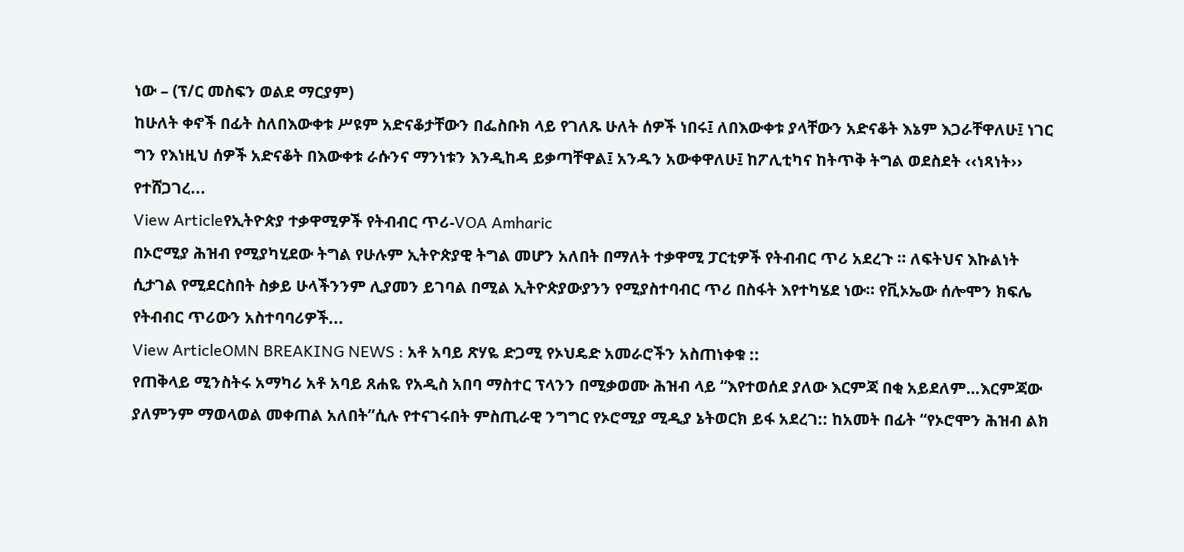ነው – (ፕ/ር መስፍን ወልደ ማርያም)
ከሁለት ቀኖች በፊት ስለበእውቀቱ ሥዩም አድናቆታቸውን በፌስቡክ ላይ የገለጹ ሁለት ሰዎች ነበሩ፤ ለበእውቀቱ ያላቸውን አድናቆት እኔም እጋራቸዋለሁ፤ ነገር ግን የእነዚህ ሰዎች አድናቆት በእውቀቱ ራሱንና ማንነቱን እንዲከዳ ይቃጣቸዋል፤ አንዱን አውቀዋለሁ፤ ከፖሊቲካና ከትጥቅ ትግል ወደስደት ‹‹ነጻነት›› የተሸጋገረ...
View Articleየኢትዮጵያ ተቃዋሚዎች የትብብር ጥሪ-VOA Amharic
በኦሮሚያ ሕዝብ የሚያካሂደው ትግል የሁሉም ኢትዮጵያዊ ትግል መሆን አለበት በማለት ተቃዋሚ ፓርቲዎች የትብብር ጥሪ አደረጉ ። ለፍትህና እኩልነት ሲታገል የሚደርስበት ስቃይ ሁላችንንም ሊያመን ይገባል በሚል ኢትዮጵያውያንን የሚያስተባብር ጥሪ በስፋት እየተካሄደ ነው። የቪኦኤው ሰሎሞን ክፍሌ የትብብር ጥሪውን አስተባባሪዎች...
View ArticleOMN BREAKING NEWS : አቶ አባይ ጽሃዬ ድጋሚ የኦህዴድ አመራሮችን አስጠነቀቁ ::
የጠቅላይ ሚንስትሩ አማካሪ አቶ አባይ ጸሐዬ የአዲስ አበባ ማስተር ፕላንን በሚቃወሙ ሕዝብ ላይ “እየተወሰደ ያለው እርምጃ በቂ አይደለም…እርምጃው ያለምንም ማወላወል መቀጠል አለበት”ሲሉ የተናገሩበት ምስጢራዊ ንግግር የኦሮሚያ ሚዲያ ኔትወርክ ይፋ አደረገ:: ከአመት በፊት “የኦሮሞን ሕዝብ ልክ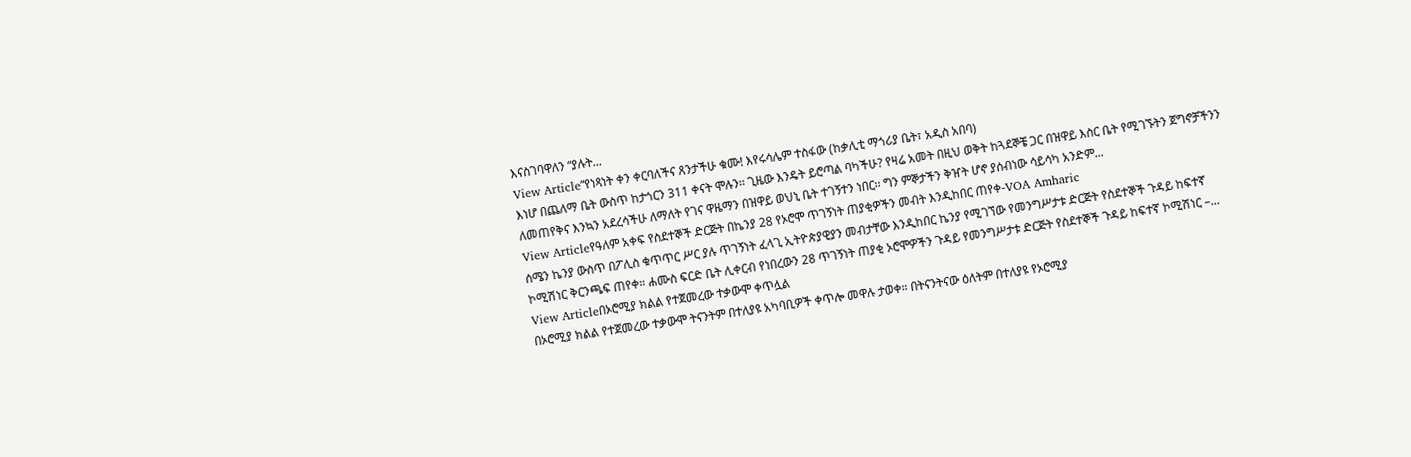እናስገባዋለን “ያሉት...
View Article“የነጻነት ቀን ቀርባለችና ጸንታችሁ ቁሙ! እየሩሳሌም ተስፋው (ከቃሊቲ ማጎሪያ ቤት፣ አዲስ አበባ)
እነሆ በጨለማ ቤት ውስጥ ከታጎርን 311 ቀናት ሞሉን፡፡ ጊዜው እንዴት ይሮጣል ባካችሁ? የዛሬ አመት በዚህ ወቅት ከጓደኞቼ ጋር በዝዋይ እስር ቤት የሚገኙትን ጀግኖቻችንን ለመጠየቅና እንኳን አደረሳችሁ ለማለት የገና ዋዜማን በዝዋይ ወህኒ ቤት ተገኝተን ነበር፡፡ ግን ምኞታችን ቅዠት ሆኖ ያሰብነው ሳይሳካ አንድም...
View Articleየዓለም አቀፍ የስደተኞች ድርጅት በኬንያ 28 የኦሮሞ ጥገኝነት ጠያቂዎችን መብት እንዲከበር ጠየቀ-VOA Amharic
ሰሜን ኬንያ ውስጥ በፖሊስ ቁጥጥር ሥር ያሉ ጥገኝነት ፈላጊ ኢትዮጵያዊያን መብታቸው እንዲከበር ኬንያ የሚገኘው የመንግሥታቱ ድርጅት የስደተኞች ጉዳይ ከፍተኛ ኮሚሽነር ቅርንጫፍ ጠየቀ። ሐሙስ ፍርድ ቤት ሊቀርብ የነበረውን 28 ጥገኝነት ጠያቂ ኦሮሞዎችን ጉዳይ የመንግሥታቱ ድርጅት የስደተኞች ጉዳይ ከፍተኛ ኮሚሽነር –...
View Articleበኦሮሚያ ክልል የተጀመረው ተቃውሞ ቀጥሏል
በኦሮሚያ ክልል የተጀመረው ተቃውሞ ትናንትም በተለያዩ አካባቢዎች ቀጥሎ መዋሉ ታወቀ። በትናንትናው ዕለትም በተለያዩ የኦሮሚያ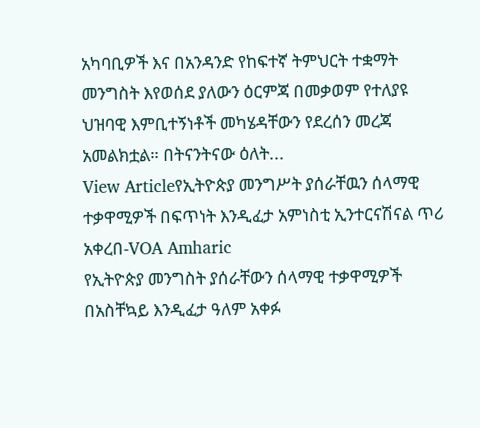አካባቢዎች እና በአንዳንድ የከፍተኛ ትምህርት ተቋማት መንግስት እየወሰደ ያለውን ዕርምጃ በመቃወም የተለያዩ ህዝባዊ እምቢተኝነቶች መካሄዳቸውን የደረሰን መረጃ አመልክቷል። በትናንትናው ዕለት...
View Articleየኢትዮጵያ መንግሥት ያሰራቸዉን ሰላማዊ ተቃዋሚዎች በፍጥነት እንዲፈታ አምነስቲ ኢንተርናሽናል ጥሪ አቀረበ-VOA Amharic
የኢትዮጵያ መንግስት ያሰራቸውን ሰላማዊ ተቃዋሚዎች በአስቸኳይ እንዲፈታ ዓለም አቀፉ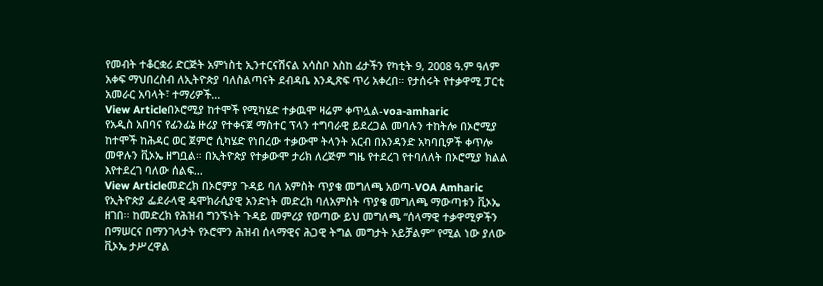የመብት ተቆርቋሪ ድርጅት አምነስቲ ኢንተርናሽናል አሳስቦ እስከ ፊታችን የካቲት 9, 2008 ዓ.ም ዓለም አቀፍ ማህበረስብ ለኢትዮጵያ ባለስልጣናት ደብዳቤ እንዲጽፍ ጥሪ አቀረበ። የታሰሩት የተቃዋሚ ፓርቲ አመራር አባላት፣ ተማሪዎች...
View Articleበኦሮሚያ ከተሞች የሚካሄድ ተቃዉሞ ዛሬም ቀጥሏል-voa-amharic
የአዲስ አበባና የፊንፊኔ ዙሪያ የተቀናጀ ማስተር ፕላን ተግባራዊ ይደረጋል መባሉን ተከትሎ በኦሮሚያ ከተሞች ከሕዳር ወር ጀምሮ ሲካሄድ የነበረው ተቃውሞ ትላንት አርብ በአንዳንድ አካባቢዎች ቀጥሎ መዋሉን ቪኦኤ ዘግቧል። በኢትዮጵያ የተቃውሞ ታሪክ ለረጅም ግዜ የተደረገ የተባለለት በኦሮሚያ ክልል እየተደረገ ባለው ሰልፍ...
View Articleመድረክ በኦሮምያ ጉዳይ ባለ አምስት ጥያቄ መግለጫ አወጣ-VOA Amharic
የኢትዮጵያ ፌደራላዊ ዴሞክራሲያዊ አንድነት መድረክ ባለአምስት ጥያቄ መግለጫ ማውጣቱን ቪኦኤ ዘገበ፡፡ ከመድረክ የሕዝብ ግንኙነት ጉዳይ መምሪያ የወጣው ይህ መግለጫ “ሰላማዊ ተቃዋሚዎችን በማሠርና በማንገላታት የኦሮሞን ሕዝብ ሰላማዊና ሕጋዊ ትግል መግታት አይቻልም” የሚል ነው ያለው ቪኦኤ ታሥረዋል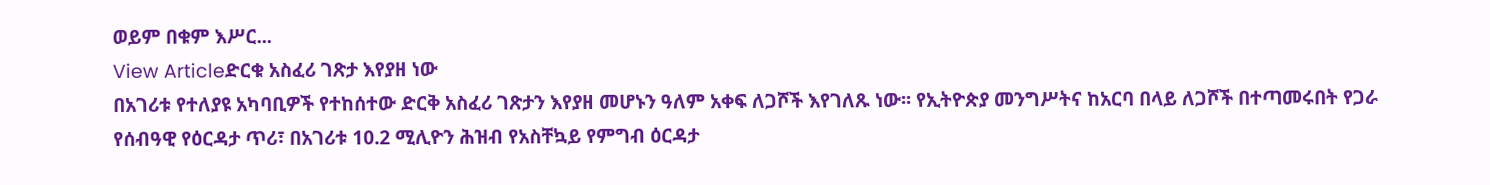ወይም በቁም እሥር...
View Articleድርቁ አስፈሪ ገጽታ እየያዘ ነው
በአገሪቱ የተለያዩ አካባቢዎች የተከሰተው ድርቅ አስፈሪ ገጽታን እየያዘ መሆኑን ዓለም አቀፍ ለጋሾች እየገለጹ ነው፡፡ የኢትዮጵያ መንግሥትና ከአርባ በላይ ለጋሾች በተጣመሩበት የጋራ የሰብዓዊ የዕርዳታ ጥሪ፣ በአገሪቱ 10.2 ሚሊዮን ሕዝብ የአስቸኳይ የምግብ ዕርዳታ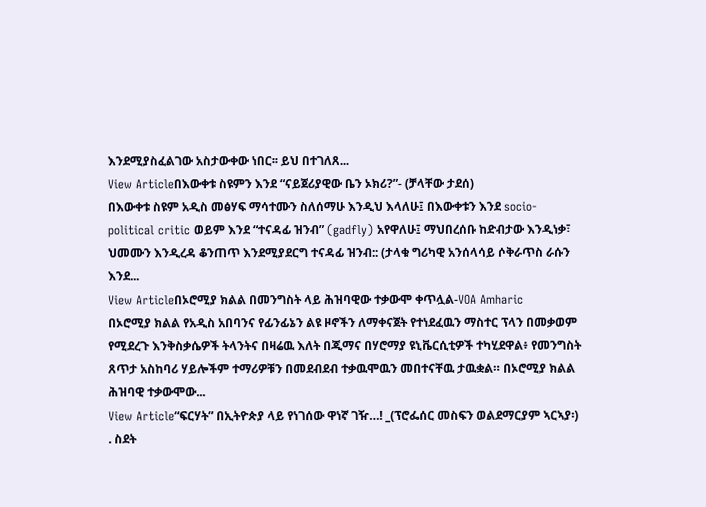እንደሚያስፈልገው አስታውቀው ነበር፡፡ ይህ በተገለጸ...
View Articleበእውቀቱ ስዩምን እንደ “ናይጀሪያዊው ቤን ኦክሪ?”- (ቻላቸው ታደሰ)
በእውቀቱ ስዩም አዲስ መፅሃፍ ማሳተሙን ስለሰማሁ እንዲህ እላለሁ፤ በእውቀቱን እንደ socio-political critic ወይም እንደ “ተናዳፊ ዝንብ” (gadfly) አየዋለሁ፤ ማህበረሰቡ ከድብታው እንዲነቃ፣ ህመሙን እንዲረዳ ቆንጠጥ እንደሚያደርግ ተናዳፊ ዝንብ:: (ታላቁ ግሪካዊ አንሰላሳይ ሶቅራጥስ ራሱን እንደ...
View Articleበኦሮሚያ ክልል በመንግስት ላይ ሕዝባዊው ተቃውሞ ቀጥሏል-VOA Amharic
በኦሮሚያ ክልል የአዲስ አበባንና የፊንፊኔን ልዩ ዞኖችን ለማቀናጀት የተነደፈዉን ማስተር ፕላን በመቃወም የሚደረጉ እንቅስቃሴዎች ትላንትና በዛሬዉ እለት በጂማና በሃሮማያ ዩኒቬርሲቲዎች ተካሂደዋል፥ የመንግስት ጸጥታ አስከባሪ ሃይሎችም ተማሪዎቹን በመደብደብ ተቃዉሞዉን መበተናቸዉ ታዉቋል። በኦሮሚያ ክልል ሕዝባዊ ተቃውሞው...
View Article“ፍርሃት” በኢትዮጵያ ላይ የነገሰው ዋነኛ ገዥ…! _(ፕሮፌሰር መስፍን ወልደማርያም ኣርኣያ፡)
. ስደት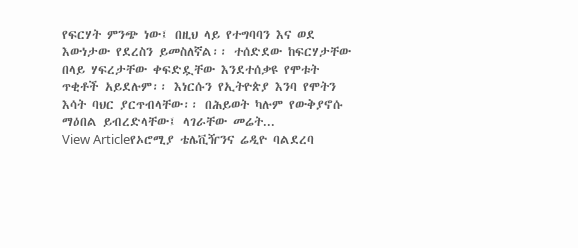የፍርሃት ምንጭ ነው፤ በዚህ ላይ የተግባባን እና ወደ እውነታው የደረስን ይመስለኛል፡፡ ተሰድደው ከፍርሃታቸው በላይ ሃፍረታቸው ቀፍድዷቸው እንደተሰቃዩ የሞቱት ጥቂቶች አይደሉም፡፡ እነርሱን የኢትዮጵያ እንባ የሞትን እሳት ባህር ያርጥብላቸው፡፡ በሕይወት ካሉም የውቅያኖሱ ማዕበል ይብረድላቸው፤ ላገራቸው መሬት...
View Articleየኦሮሚያ ቴሌቪዥንና ሬዲዮ ባልደረባ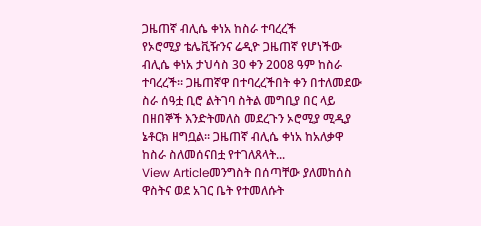ጋዜጠኛ ብሊሴ ቀነአ ከስራ ተባረረች
የኦሮሚያ ቴሌቪዥንና ሬዲዮ ጋዜጠኛ የሆነችው ብሊሴ ቀነአ ታህሳስ 30 ቀን 2008 ዓም ከስራ ተባረረች። ጋዜጠኛዋ በተባረረችበት ቀን በተለመደው ስራ ሰዓቷ ቢሮ ልትገባ ስትል መግቢያ በር ላይ በዘበኞች እንድትመለስ መደረጉን ኦሮሚያ ሚዲያ ኔቶርክ ዘግቧል። ጋዜጠኛ ብሊሴ ቀነአ ከአለቃዋ ከስራ ስለመሰናበቷ የተገለጸላት...
View Articleመንግስት በሰጣቸው ያለመከሰስ ዋስትና ወደ አገር ቤት የተመለሱት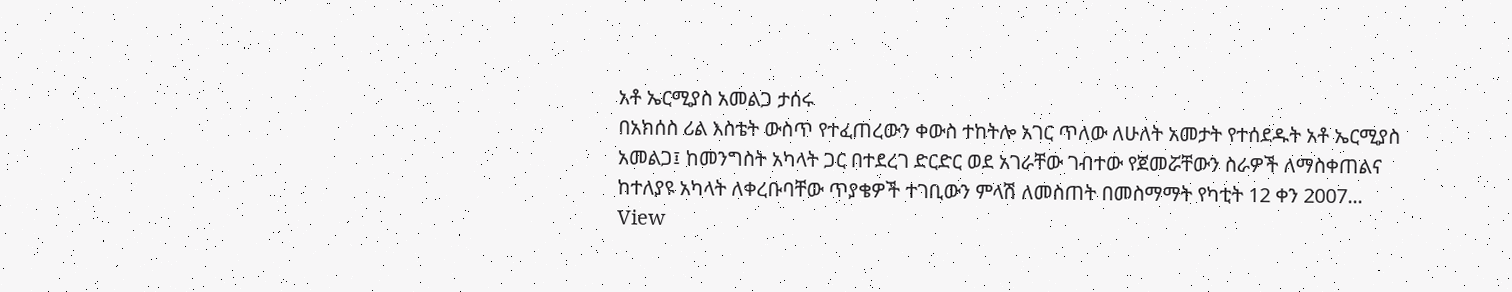አቶ ኤርሚያስ አመልጋ ታሰሩ
በአክሰስ ሪል እስቴት ውስጥ የተፈጠረውን ቀውስ ተከትሎ አገር ጥለው ለሁለት አመታት የተሰደዱት አቶ ኤርሚያስ አመልጋ፤ ከመንግስት አካላት ጋር በተደረገ ድርድር ወደ አገራቸው ገብተው የጀመሯቸውን ስራዎች ለማስቀጠልና ከተለያዩ አካላት ለቀረቡባቸው ጥያቄዎች ተገቢውን ምላሽ ለመስጠት በመስማማት የካቲት 12 ቀን 2007...
View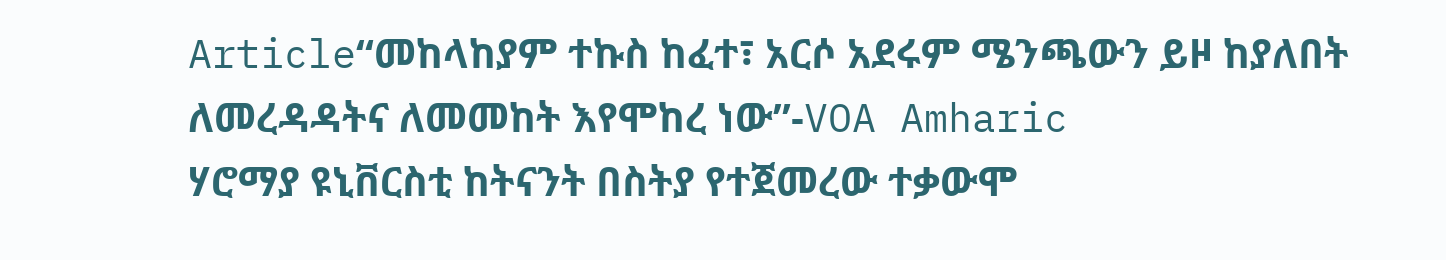Article“መከላከያም ተኩስ ከፈተ፣ አርሶ አደሩም ሜንጫውን ይዞ ከያለበት ለመረዳዳትና ለመመከት እየሞከረ ነው”-VOA Amharic
ሃሮማያ ዩኒቨርስቲ ከትናንት በስትያ የተጀመረው ተቃውሞ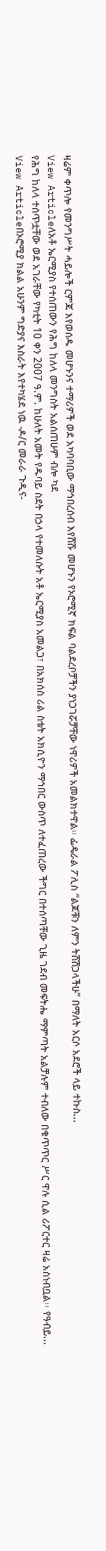ዛሬም ቀጥሎ የመንግሥት ሓይሎች ርምጃ እየወሰዱ መሆኑንና ተማሪዎች ወደ አካባባቢው ማኅበረሰብ እየሸሹ መሆኑን የኦሮሚኛ ክፍል ባልደረቦቻችን ያነጋገሯቻቸው ነዋሪዎች አመልክተዋል። ፌዴራል ፖሊስ “ልጆቹን ለምን ትሸሽጋላችሁ” በማለት አርሶ አደሮች ላይ ተኩስ...
View Articleለአቶ ኤርሚያስ የተሰጠውን የሕግ ከለላ መንግስት አልሰጠሁም ብሎ ካደ
የሕግ ከለላ ተሰጥቷቸው ወደ አገራቸው የካቲት 10 ቀን 2007 ዓ.ም. ከሁለት አመት የዱባይ ስደት በኃላ የተመለሱት አቶ ኤርሚያስ አመልጋ፣ በአክሰስ ሪል ስቴት አክሲዮን ማኅበር ውስጥ ለተፈጠረው ችግር በተሰጣቸው ጊዜ ገደብ መፍትሔ ማምጣት አልቻሉም ተብለው በቁጥጥር ሥር ዋሉ ሲል ሪፖርተር ዛሬ አስነብቧል፡፡ የዓብይ...
View Articleበኦሮሚያ ክልል አሁንም ግድያና እስራት እየተካሄደ ነዉ -ዶ/ር መራራ ጉዲና-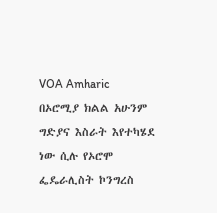VOA Amharic
በኦሮሚያ ክልል አሁንም ግድያና እስራት እየተካሄደ ነው ሲሉ የኦሮሞ ፌዴራሊስት ኮንግረስ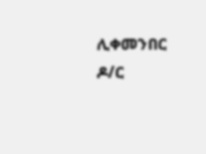ሊቀመንበር ዶ/ር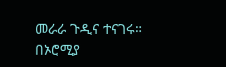መራራ ጉዲና ተናገሩ። በኦሮሚያ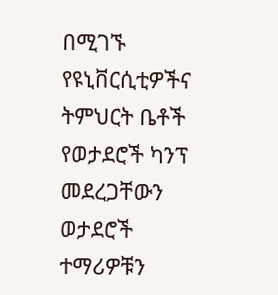በሚገኙ የዩኒቨርሲቲዎችና ትምህርት ቤቶች የወታደሮች ካንፕ መደረጋቸውን ወታደሮች ተማሪዎቹን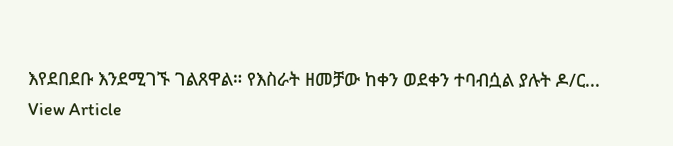እየደበደቡ እንደሚገኙ ገልጸዋል። የእስራት ዘመቻው ከቀን ወደቀን ተባብሷል ያሉት ዶ/ር...
View Article